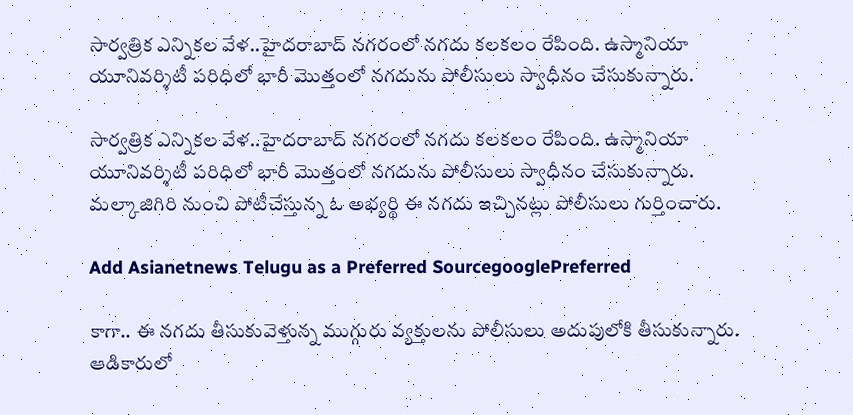సార్వత్రిక ఎన్నికల వేళ..హైదరాబాద్ నగరంలో నగదు కలకలం రేపింది. ఉస్మానియా యూనివర్శిటీ పరిధిలో భారీ మొత్తంలో నగదును పోలీసులు స్వాధీనం చేసుకున్నారు.

సార్వత్రిక ఎన్నికల వేళ..హైదరాబాద్ నగరంలో నగదు కలకలం రేపింది. ఉస్మానియా యూనివర్శిటీ పరిధిలో భారీ మొత్తంలో నగదును పోలీసులు స్వాధీనం చేసుకున్నారు. మల్కాజిగిరి నుంచి పోటీచేస్తున్న ఓ అభ్యర్థి ఈ నగదు ఇచ్చినట్లు పోలీసులు గుర్తించారు.

Add Asianetnews Telugu as a Preferred SourcegooglePreferred

కాగా.. ఈ నగదు తీసుకువెళ్తున్న ముగ్గురు వ్యక్తులను పోలీసులు అదుపులోకి తీసుకున్నారు. ఆడికారులో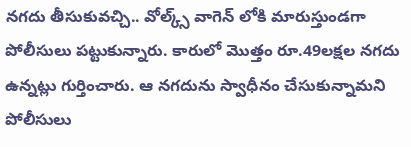నగదు తీసుకువచ్చి.. వోల్క్స్ వాగెన్ లోకి మారుస్తుండగా పోలీసులు పట్టుకున్నారు. కారులో మొత్తం రూ.49లక్షల నగదు ఉన్నట్లు గుర్తించారు. ఆ నగదును స్వాధీనం చేసుకున్నామని పోలీసులు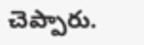చెప్పారు.